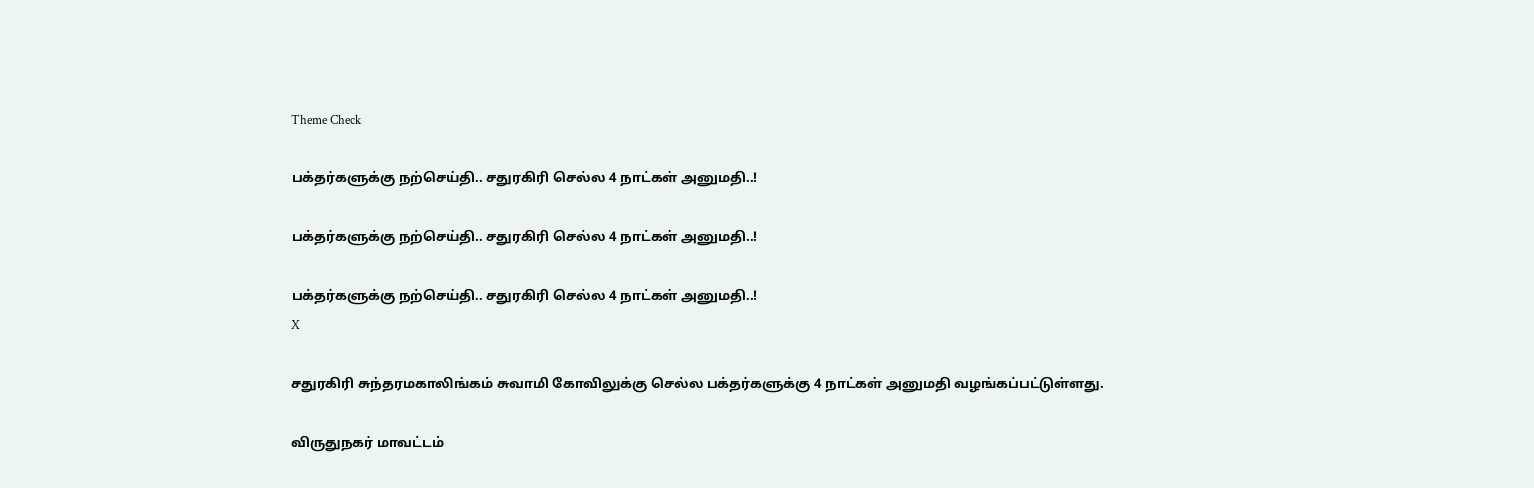Theme Check

பக்தர்களுக்கு நற்செய்தி.. சதுரகிரி செல்ல 4 நாட்கள் அனுமதி..!

பக்தர்களுக்கு நற்செய்தி.. சதுரகிரி செல்ல 4 நாட்கள் அனுமதி..!

பக்தர்களுக்கு நற்செய்தி.. சதுரகிரி செல்ல 4 நாட்கள் அனுமதி..!
X

சதுரகிரி சுந்தரமகாலிங்கம் சுவாமி கோவிலுக்கு செல்ல பக்தர்களுக்கு 4 நாட்கள் அனுமதி வழங்கப்பட்டுள்ளது.

விருதுநகர் மாவட்டம்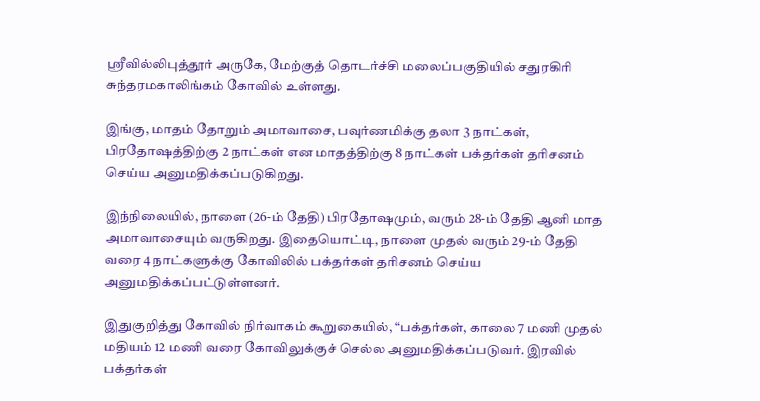ஸ்ரீவில்லிபுத்தூர் அருகே, மேற்குத் தொடர்ச்சி மலைப்பகுதியில் சதுரகிரி சுந்தரமகாலிங்கம் கோவில் உள்ளது.

இங்கு, மாதம் தோறும் அமாவாசை, பவுர்ணமிக்கு தலா 3 நாட்கள், பிரதோஷத்திற்கு 2 நாட்கள் என மாதத்திற்கு 8 நாட்கள் பக்தர்கள் தரிசனம் செய்ய அனுமதிக்கப்படுகிறது.

இந்நிலையில், நாளை (26-ம் தேதி) பிரதோஷமும், வரும் 28-ம் தேதி ஆனி மாத அமாவாசையும் வருகிறது. இதையொட்டி, நாளை முதல் வரும் 29-ம் தேதி வரை 4 நாட்களுக்கு கோவிலில் பக்தர்கள் தரிசனம் செய்ய அனுமதிக்கப்பட்டுள்ளனர்.

இதுகுறித்து கோவில் நிர்வாகம் கூறுகையில், “பக்தர்கள், காலை 7 மணி முதல் மதியம் 12 மணி வரை கோவிலுக்குச் செல்ல அனுமதிக்கப்படுவர். இரவில் பக்தர்கள்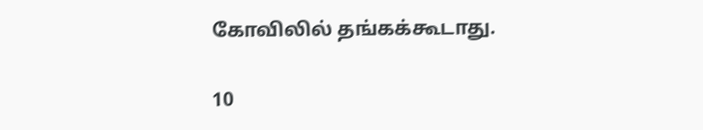கோவிலில் தங்கக்கூடாது.

10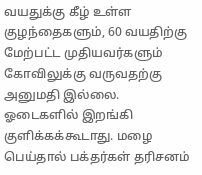வயதுக்கு கீழ் உள்ள குழந்தைகளும், 60 வயதிற்கு மேற்பட்ட முதியவர்களும் கோவிலுக்கு வருவதற்கு அனுமதி இல்லை. ஓடைகளில் இறங்கி குளிக்கக்கூடாது. மழை பெய்தால் பக்தர்கள் தரிசனம்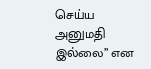செய்ய அனுமதி இல்லை” என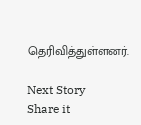தெரிவித்துள்ளனர்.

Next Story
Share it